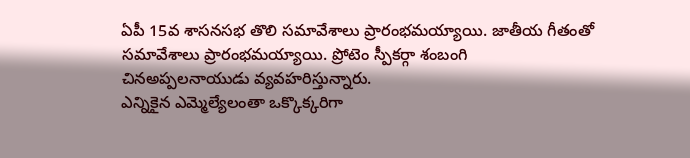ఏపీ 15వ శాసనసభ తొలి సమావేశాలు ప్రారంభమయ్యాయి. జాతీయ గీతంతో సమావేశాలు ప్రారంభమయ్యాయి. ప్రోటెం స్పీకర్గా శంబంగి చినఅప్పలనాయుడు వ్యవహరిస్తున్నారు.
ఎన్నికైన ఎమ్మెల్యేలంతా ఒక్కొక్కరిగా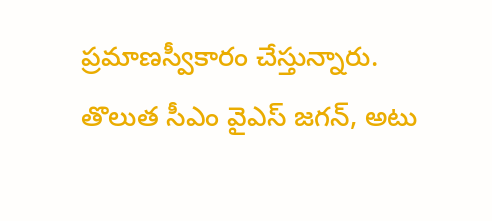ప్రమాణస్వీకారం చేస్తున్నారు. తొలుత సీఎం వైఎస్ జగన్, అటు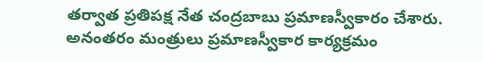తర్వాత ప్రతిపక్ష నేత చంద్రబాబు ప్రమాణస్వీకారం చేశారు. అనంతరం మంత్రులు ప్రమాణస్వీకార కార్యక్రమం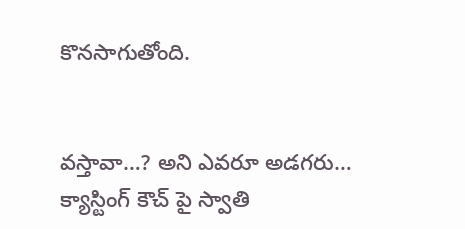కొనసాగుతోంది.


వస్తావా…? అని ఎవరూ అడగరు… క్యాస్టింగ్ కౌచ్ పై స్వాతి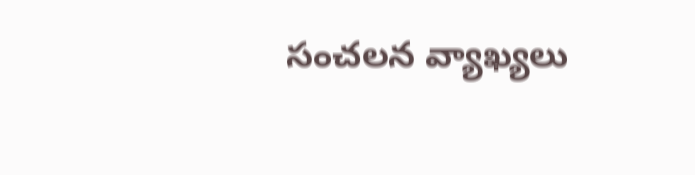సంచలన వ్యాఖ్యలు